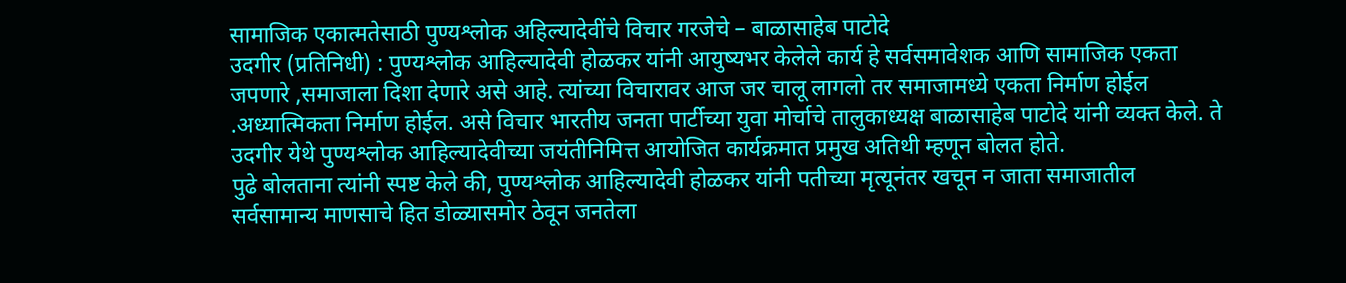सामाजिक एकात्मतेसाठी पुण्यश्लोक अहिल्यादेवींचे विचार गरजेचे – बाळासाहेब पाटोदे
उदगीर (प्रतिनिधी) : पुण्यश्लोक आहिल्यादेवी होळकर यांनी आयुष्यभर केलेले कार्य हे सर्वसमावेशक आणि सामाजिक एकता जपणारे ,समाजाला दिशा देणारे असे आहे. त्यांच्या विचारावर आज जर चालू लागलो तर समाजामध्ये एकता निर्माण होईल .अध्यात्मिकता निर्माण होईल. असे विचार भारतीय जनता पार्टीच्या युवा मोर्चाचे तालुकाध्यक्ष बाळासाहेब पाटोदे यांनी व्यक्त केले. ते उदगीर येथे पुण्यश्लोक आहिल्यादेवीच्या जयंतीनिमित्त आयोजित कार्यक्रमात प्रमुख अतिथी म्हणून बोलत होते.
पुढे बोलताना त्यांनी स्पष्ट केले की, पुण्यश्लोक आहिल्यादेवी होळकर यांनी पतीच्या मृत्यूनंतर खचून न जाता समाजातील सर्वसामान्य माणसाचे हित डोळ्यासमोर ठेवून जनतेला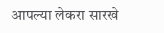आपल्या लेकरा सारखे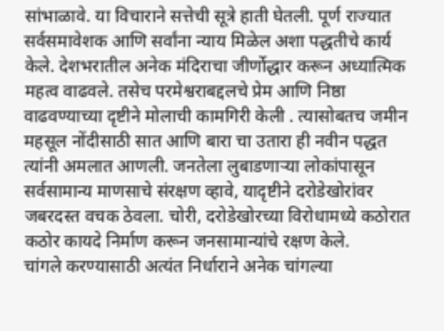सांभाळावे. या विचाराने सत्तेची सूत्रे हाती घेतली. पूर्ण राज्यात सर्वसमावेशक आणि सर्वांना न्याय मिळेल अशा पद्धतीचे कार्य केले. देशभरातील अनेक मंदिराचा जीर्णोद्धार करून अध्यात्मिक महत्व वाढवले. तसेच परमेश्वराबद्दलचे प्रेम आणि निष्ठा वाढवण्याच्या दृष्टीने मोलाची कामगिरी केली . त्यासोबतच जमीन महसूल नोंदीसाठी सात आणि बारा चा उतारा ही नवीन पद्धत त्यांनी अमलात आणली. जनतेला लुबाडणाऱ्या लोकांपासून सर्वसामान्य माणसाचे संरक्षण व्हावे, यादृष्टीने दरोडेखोरांवर जबरदस्त वचक ठेवला. चोरी, दरोडेखोरच्या विरोधामध्ये कठोरात कठोर कायदे निर्माण करून जनसामान्यांचे रक्षण केले.
चांगले करण्यासाठी अत्यंत निर्धाराने अनेक चांगल्या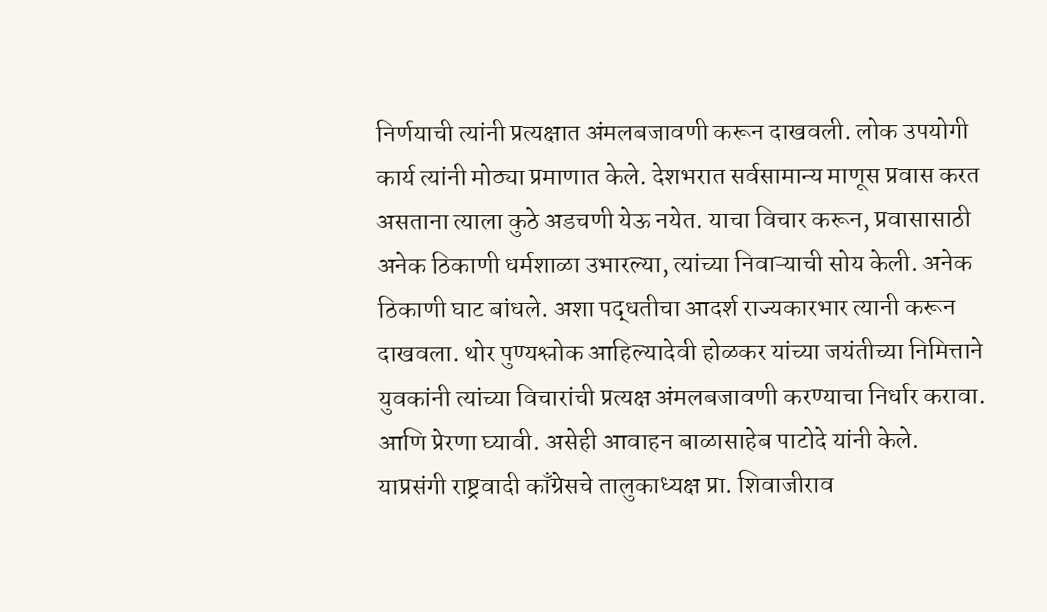निर्णयाची त्यांनी प्रत्यक्षात अंमलबजावणी करून दाखवली. लोक उपयोगी कार्य त्यांनी मोठ्या प्रमाणात केले. देशभरात सर्वसामान्य माणूस प्रवास करत असताना त्याला कुठे अडचणी येऊ नयेत. याचा विचार करून, प्रवासासाठी अनेक ठिकाणी धर्मशाळा उभारल्या, त्यांच्या निवाऱ्याची सोय केली. अनेक ठिकाणी घाट बांधले. अशा पद्धतीचा आदर्श राज्यकारभार त्यानी करून दाखवला. थोर पुण्यश्लोक आहिल्यादेवी होळकर यांच्या जयंतीच्या निमित्ताने युवकांनी त्यांच्या विचारांची प्रत्यक्ष अंमलबजावणी करण्याचा निर्धार करावा. आणि प्रेरणा घ्यावी. असेही आवाहन बाळासाहेब पाटोदे यांनी केले.
याप्रसंगी राष्ट्रवादी काँग्रेसचे तालुकाध्यक्ष प्रा. शिवाजीराव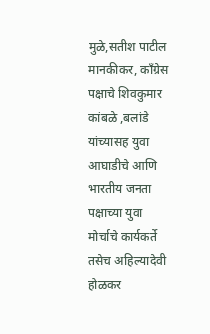मुळे,सतीश पाटील मानकीकर, काँग्रेस पक्षाचे शिवकुमार कांबळे ,बलांडे यांच्यासह युवा आघाडीचे आणि भारतीय जनता पक्षाच्या युवा मोर्चाचे कार्यकर्ते तसेच अहिल्यादेवी होळकर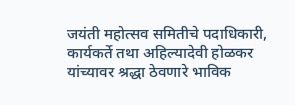जयंती महोत्सव समितीचे पदाधिकारी, कार्यकर्ते तथा अहिल्यादेवी होळकर यांच्यावर श्रद्धा ठेवणारे भाविक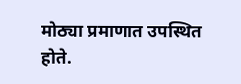मोठ्या प्रमाणात उपस्थित होते.